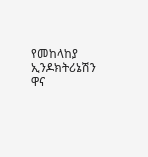የመከላከያ ኢንዶክትሪኔሽን ዋና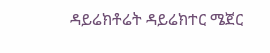ዳይሬክቶሬት ዳይሬክተር ሜጀር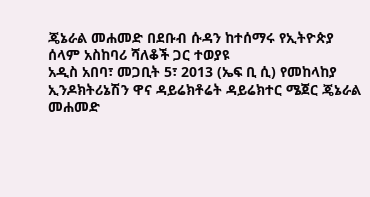ጄኔራል መሐመድ በደቡብ ሱዳን ከተሰማሩ የኢትዮጵያ ሰላም አስከባሪ ሻለቆች ጋር ተወያዩ
አዲስ አበባ፣ መጋቢት 5፣ 2013 (ኤፍ ቢ ሲ) የመከላከያ ኢንዶክትሪኔሽን ዋና ዳይሬክቶሬት ዳይሬክተር ሜጀር ጄኔራል መሐመድ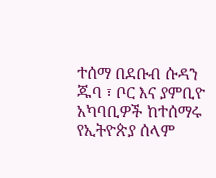ተሰማ በደቡብ ሱዳን ጁባ ፣ ቦር እና ያምቢዮ አካባቢዎች ከተሰማሩ የኢትዮጵያ ሰላም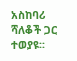አስከባሪ ሻለቆች ጋር ተወያዩ፡፡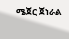ሜጀር ጀነራል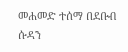መሐመድ ተሰማ በደቡብ ሱዳን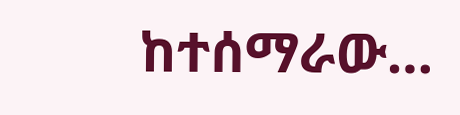ከተሰማራው…